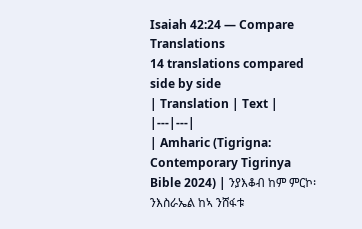Isaiah 42:24 — Compare Translations
14 translations compared side by side
| Translation | Text |
|---|---|
| Amharic (Tigrigna: Contemporary Tigrinya Bible 2024) | ንያእቆብ ከም ምርኮ፡ ንእስራኤል ከኣ ንሸፋቱ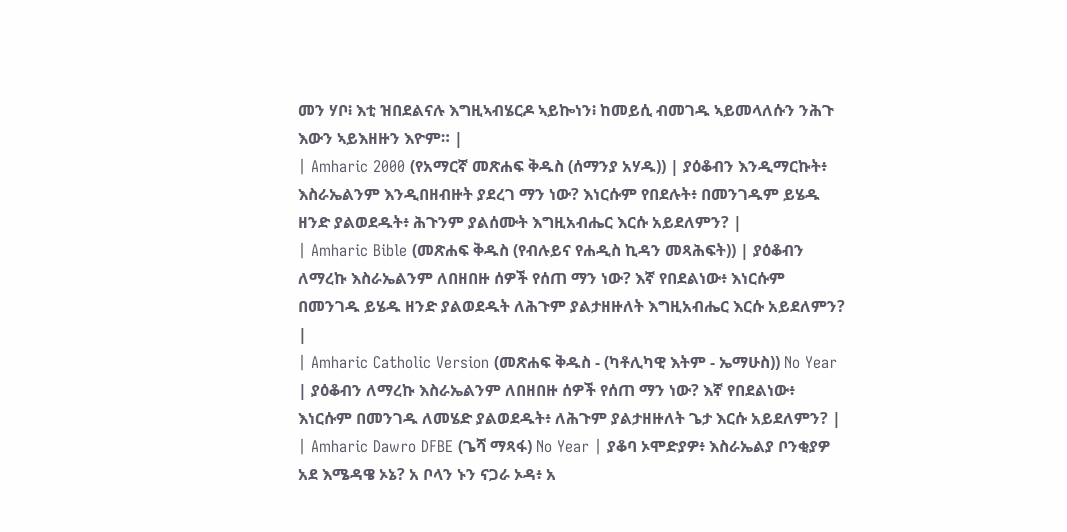መን ሃቦ፧ እቲ ዝበደልናሉ እግዚኣብሄርዶ ኣይኰነን፧ ከመይሲ ብመገዱ ኣይመላለሱን ንሕጉ እውን ኣይእዘዙን እዮም። |
| Amharic 2000 (የአማርኛ መጽሐፍ ቅዱስ (ሰማንያ አሃዱ)) | ያዕቆብን እንዲማርኩት፥ እስራኤልንም እንዲበዘብዙት ያደረገ ማን ነው? እነርሱም የበደሉት፥ በመንገዱም ይሄዱ ዘንድ ያልወደዱት፥ ሕጉንም ያልሰሙት እግዚአብሔር እርሱ አይደለምን? |
| Amharic Bible (መጽሐፍ ቅዱስ (የብሉይና የሐዲስ ኪዳን መጻሕፍት)) | ያዕቆብን ለማረኩ እስራኤልንም ለበዘበዙ ሰዎች የሰጠ ማን ነው? እኛ የበደልነው፥ እነርሱም በመንገዱ ይሄዱ ዘንድ ያልወደዱት ለሕጉም ያልታዘዙለት እግዚአብሔር እርሱ አይደለምን? |
| Amharic Catholic Version (መጽሐፍ ቅዱስ - (ካቶሊካዊ እትም - ኤማሁስ)) No Year | ያዕቆብን ለማረኩ እስራኤልንም ለበዘበዙ ሰዎች የሰጠ ማን ነው? እኛ የበደልነው፥ እነርሱም በመንገዱ ለመሄድ ያልወደዱት፥ ለሕጉም ያልታዘዙለት ጌታ እርሱ አይደለምን? |
| Amharic Dawro DFBE (ጌሻ ማጻፋ) No Year | ያቆባ ኦሞድያዎ፥ እስራኤልያ ቦንቂያዎ አደ እሜዳዌ ኦኔ? አ ቦላን ኑን ናጋራ ኦዳ፥ አ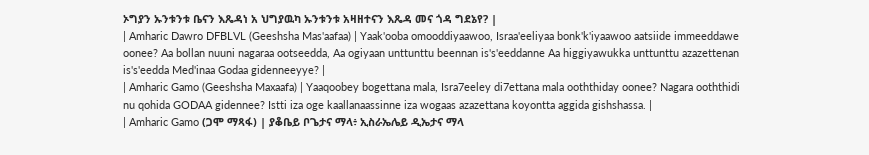ኦግያን ኡንቱንቱ ቤናን እጼዳነ አ ህግያዉካ ኡንቱንቱ አዛዘተናን እጼዳ መና ጎዳ ግደኔየ? |
| Amharic Dawro DFBLVL (Geeshsha Mas'aafaa) | Yaak'ooba omooddiyaawoo, Israa'eeliyaa bonk'k'iyaawoo aatsiide immeeddawe oonee? Aa bollan nuuni nagaraa ootseedda, Aa ogiyaan unttunttu beennan is's'eeddanne Aa higgiyawukka unttunttu azazettenan is's'eedda Med'inaa Godaa gidenneeyye? |
| Amharic Gamo (Geeshsha Maxaafa) | Yaaqoobey bogettana mala, Isra7eeley di7ettana mala ooththiday oonee? Nagara ooththidi nu qohida GODAA gidennee? Istti iza oge kaallanaassinne iza wogaas azazettana koyontta aggida gishshassa. |
| Amharic Gamo (ጋሞ ማጻፋ) | ያቆቤይ ቦጌታና ማላ፥ ኢስራኤሌይ ዲኤታና ማላ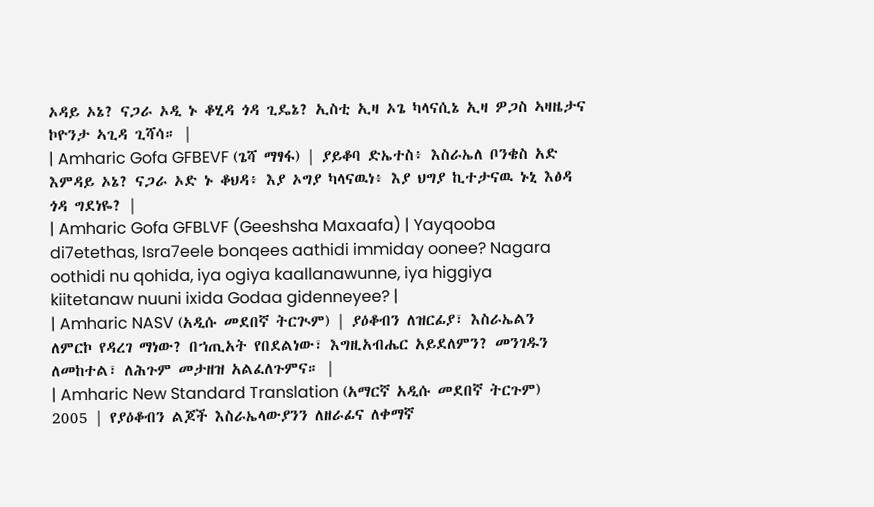ኦዳይ ኦኔ? ናጋራ ኦዲ ኑ ቆሂዳ ጎዳ ጊዴኔ? ኢስቲ ኢዛ ኦጌ ካላናሲኔ ኢዛ ዎጋስ ኣዛዜታና ኮዮንታ ኣጊዳ ጊሻሳ። |
| Amharic Gofa GFBEVF (ጌሻ ማፃፋ) | ያይቆባ ድኤተስ፥ እስራኤለ ቦንቄስ አድ እምዳይ ኦኔ? ናጋራ ኦድ ኑ ቆህዳ፥ እያ ኦግያ ካላናዉነ፥ እያ ህግያ ኪተታናዉ ኑኒ እፅዳ ጎዳ ግደነዬ? |
| Amharic Gofa GFBLVF (Geeshsha Maxaafa) | Yayqooba di7etethas, Isra7eele bonqees aathidi immiday oonee? Nagara oothidi nu qohida, iya ogiya kaallanawunne, iya higgiya kiitetanaw nuuni ixida Godaa gidenneyee? |
| Amharic NASV (አዲሱ መደበኛ ትርጒም) | ያዕቆብን ለዝርፊያ፣ እስራኤልን ለምርኮ የዳረገ ማነው? በኀጢአት የበደልነው፣ እግዚአብሔር አይደለምን? መንገዱን ለመከተል፣ ለሕጉም መታዘዝ አልፈለጉምና። |
| Amharic New Standard Translation (አማርኛ አዲሱ መደበኛ ትርጉም) 2005 | የያዕቆብን ልጆች እስራኤላውያንን ለዘራፊና ለቀማኛ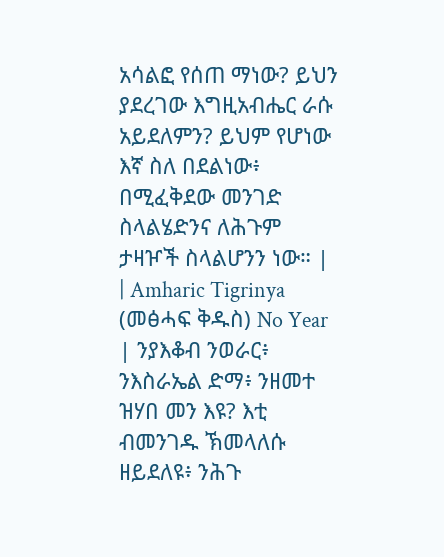አሳልፎ የሰጠ ማነው? ይህን ያደረገው እግዚአብሔር ራሱ አይደለምን? ይህም የሆነው እኛ ስለ በደልነው፥ በሚፈቅደው መንገድ ስላልሄድንና ለሕጉም ታዛዦች ስላልሆንን ነው። |
| Amharic Tigrinya (መፅሓፍ ቅዱስ) No Year | ንያእቆብ ንወራር፥ ንእስራኤል ድማ፥ ንዘመተ ዝሃበ መን እዩ? እቲ ብመንገዱ ኽመላለሱ ዘይደለዩ፥ ንሕጉ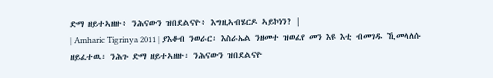ድማ ዘይተኣዘዙ፥ ንሕናውን ዝበደልናዮ፥ እግዚኣብሄርዶ ኣይኮነን? |
| Amharic Tigrinya 2011 | ያእቆብ ንወራር፡ እስራኤል ንዘመተ ዝወፈየ መን እዩ እቲ ብመገዱ ኺመላለሱ ዘይፈተዉ፡ ንሕጉ ድማ ዘይተኣዘዙ፡ ንሕናውን ዝበደልናዮ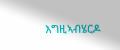እግዚኣብሄርዶ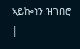ኣይኰነን ዝገበሮ |